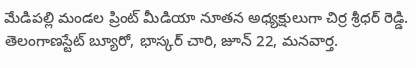మేడిపల్లి మండల ప్రింట్ మీడియా నూతన అధ్యక్షులుగా చిర్ర శ్రీధర్ రెడ్డి.
తెలంగాణస్టేట్ బ్యూరో, భాస్కర్ చారి, జూన్ 22, మనవార్త.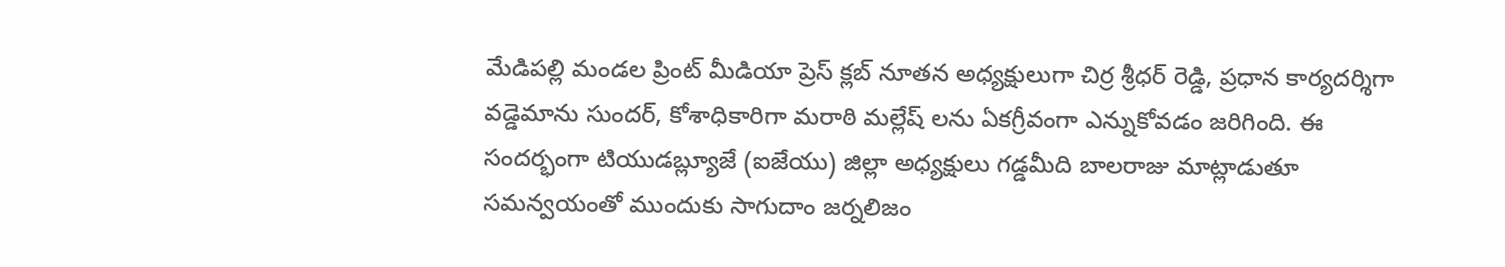మేడిపల్లి మండల ప్రింట్ మీడియా ప్రెస్ క్లబ్ నూతన అధ్యక్షులుగా చిర్ర శ్రీధర్ రెడ్డి, ప్రధాన కార్యదర్శిగా వడ్డెమాను సుందర్, కోశాధికారిగా మరాఠి మల్లేష్ లను ఏకగ్రీవంగా ఎన్నుకోవడం జరిగింది. ఈ సందర్భంగా టియుడబ్ల్యూజే (ఐజేయు) జిల్లా అధ్యక్షులు గడ్డమీది బాలరాజు మాట్లాడుతూ సమన్వయంతో ముందుకు సాగుదాం జర్నలిజం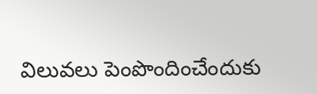విలువలు పెంపొందించేందుకు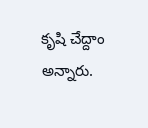కృషి చేద్దాం అన్నారు.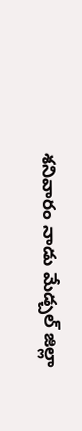శనివారం నాడు మేడ్చల్ జిల్లా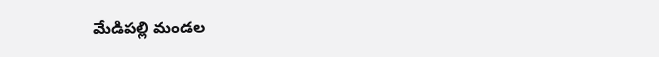మేడిపల్లి మండల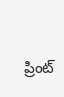ప్రింట్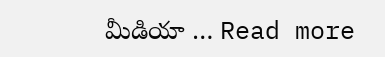మీడియా … Read more